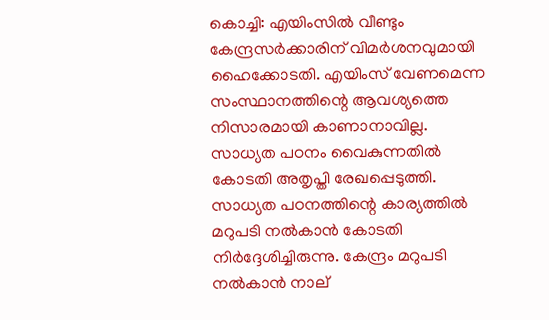കൊച്ചി: എയിംസില്‍ വീണ്ടും കേന്ദ്രസര്‍ക്കാരിന് വിമര്‍ശനവുമായി ഹൈക്കോടതി. എയിംസ് വേണമെന്ന സംസ്ഥാനത്തിന്റെ ആവശ്യത്തെ നിസാരമായി കാണാനാവില്ല. സാധ്യത പഠനം വൈകുന്നതില്‍ കോടതി അതൃപ്തി രേഖപ്പെടുത്തി. സാധ്യത പഠനത്തിന്റെ കാര്യത്തില്‍ മറുപടി നല്‍കാന്‍ കോടതി നിര്‍ദ്ദേശിച്ചിരുന്നു. കേന്ദ്രം മറുപടി നല്‍കാന്‍ നാല്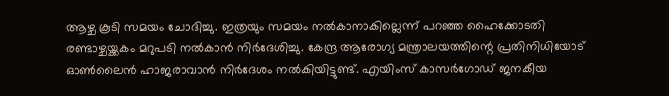ആഴ്ച കൂടി സമയം ചോദിച്ചു. ഇത്രയും സമയം നല്‍കാനാകില്ലെന്ന് പറഞ്ഞ ഹൈക്കോടതി രണ്ടാഴ്ചയ്ക്കകം മറുപടി നല്‍കാന്‍ നിര്‍ദേശിച്ചു. കേന്ദ്ര ആരോഗ്യ മന്ത്രാലയത്തിന്റെ പ്രതിനിധിയോട് ഓണ്‍ലൈന്‍ ഹാജരാവാന്‍ നിര്‍ദേശം നല്‍കിയിട്ടുണ്ട്. എയിംസ് കാസര്‍ഗോഡ് ജനകീയ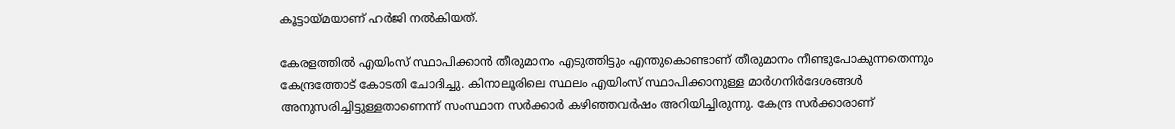കൂട്ടായ്മയാണ് ഹര്‍ജി നല്‍കിയത്.

കേരളത്തില്‍ എയിംസ് സ്ഥാപിക്കാന്‍ തീരുമാനം എടുത്തിട്ടും എന്തുകൊണ്ടാണ് തീരുമാനം നീണ്ടുപോകുന്നതെന്നും കേന്ദ്രത്തോട് കോടതി ചോദിച്ചു. കിനാലൂരിലെ സ്ഥലം എയിംസ് സ്ഥാപിക്കാനുള്ള മാര്‍ഗനിര്‍ദേശങ്ങള്‍ അനുസരിച്ചിട്ടുള്ളതാണെന്ന് സംസ്ഥാന സര്‍ക്കാര്‍ കഴിഞ്ഞവര്‍ഷം അറിയിച്ചിരുന്നു. കേന്ദ്ര സര്‍ക്കാരാണ്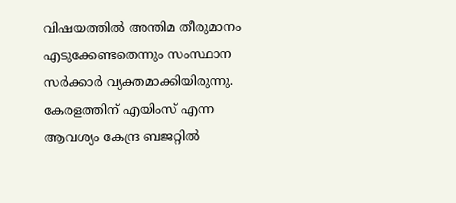വിഷയത്തില്‍ അന്തിമ തീരുമാനം എടുക്കേണ്ടതെന്നും സംസ്ഥാന സര്‍ക്കാര്‍ വ്യക്തമാക്കിയിരുന്നു. കേരളത്തിന് എയിംസ് എന്ന ആവശ്യം കേന്ദ്ര ബജറ്റില്‍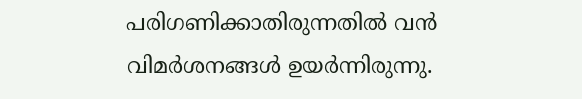പരിഗണിക്കാതിരുന്നതില്‍ വന്‍ വിമര്‍ശനങ്ങള്‍ ഉയര്‍ന്നിരുന്നു.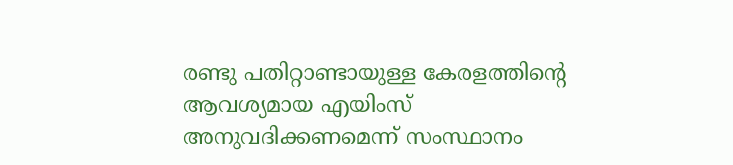രണ്ടു പതിറ്റാണ്ടായുള്ള കേരളത്തിന്റെ ആവശ്യമായ എയിംസ് അനുവദിക്കണമെന്ന് സംസ്ഥാനം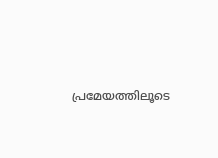പ്രമേയത്തിലൂടെ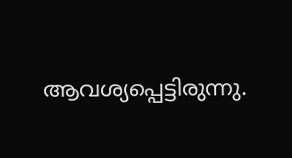ആവശ്യപ്പെട്ടിരുന്നു.